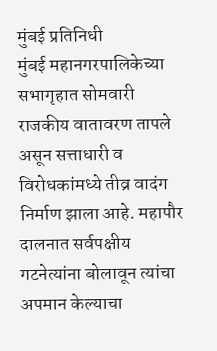मुंबई प्रतिनिधी
मुंबई महानगरपालिकेच्या सभागृहात सोमवारी राजकीय वातावरण तापले असून सत्ताधारी व विरोधकांमध्ये तीव्र वादंग निर्माण झाला आहे. महापौर दालनात सर्वपक्षीय गटनेत्यांना बोलावून त्यांचा अपमान केल्याचा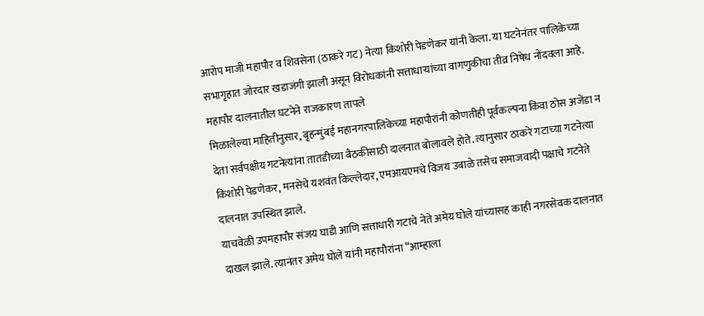आरोप माजी महापौर व शिवसेना (ठाकरे गट) नेत्या किशोरी पेडणेकर यांनी केला. या घटनेनंतर पालिकेच्या सभागृहात जोरदार खडाजंगी झाली असून विरोधकांनी सत्ताधाऱ्यांच्या वागणुकीचा तीव्र निषेध नोंदवला आहे.
महापौर दालनातील घटनेने राजकारण तापले
मिळालेल्या माहितीनुसार, बृहन्मुंबई महानगरपालिकेच्या महापौरांनी कोणतीही पूर्वकल्पना किंवा ठोस अजेंडा न देता सर्वपक्षीय गटनेत्यांना तातडीच्या बैठकीसाठी दालनात बोलावले होते. त्यानुसार ठाकरे गटाच्या गटनेत्या किशोरी पेडणेकर, मनसेचे यशवंत किल्लेदार, एमआयएमचे विजय उबाळे तसेच समाजवादी पक्षाचे गटनेते दालनात उपस्थित झाले.
याचवेळी उपमहापौर संजय घाडी आणि सत्ताधारी गटाचे नेते अमेय घोले यांच्यासह काही नगरसेवक दालनात दाखल झाले. त्यानंतर अमेय घोले यांनी महापौरांना “आम्हाला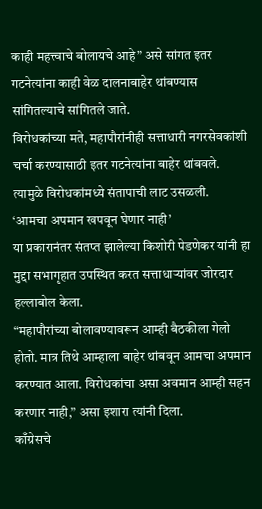काही महत्त्वाचे बोलायचे आहे” असे सांगत इतर गटनेत्यांना काही वेळ दालनाबाहेर थांबण्यास सांगितल्याचे सांगितले जाते.
विरोधकांच्या मते, महापौरांनीही सत्ताधारी नगरसेवकांशी चर्चा करण्यासाठी इतर गटनेत्यांना बाहेर थांबवले. त्यामुळे विरोधकांमध्ये संतापाची लाट उसळली.
‘आमचा अपमान खपवून घेणार नाही’
या प्रकारानंतर संतप्त झालेल्या किशोरी पेडणेकर यांनी हा मुद्दा सभागृहात उपस्थित करत सत्ताधाऱ्यांवर जोरदार हल्लाबोल केला.
“महापौरांच्या बोलावण्यावरून आम्ही बैठकीला गेलो होतो. मात्र तिथे आम्हाला बाहेर थांबवून आमचा अपमान करण्यात आला. विरोधकांचा असा अवमान आम्ही सहन करणार नाही,” असा इशारा त्यांनी दिला.
काँग्रेसचे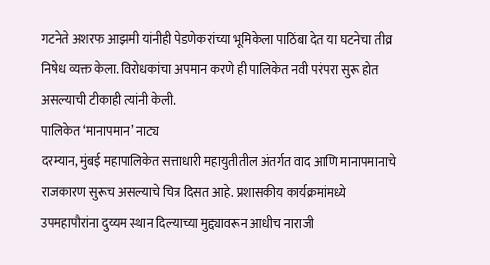गटनेते अशरफ आझमी यांनीही पेडणेकरांच्या भूमिकेला पाठिंबा देत या घटनेचा तीव्र निषेध व्यक्त केला. विरोधकांचा अपमान करणे ही पालिकेत नवी परंपरा सुरू होत असल्याची टीकाही त्यांनी केली.
पालिकेत ‘मानापमान’ नाट्य
दरम्यान, मुंबई महापालिकेत सत्ताधारी महायुतीतील अंतर्गत वाद आणि मानापमानाचे राजकारण सुरूच असल्याचे चित्र दिसत आहे. प्रशासकीय कार्यक्रमांमध्ये उपमहापौरांना दुय्यम स्थान दिल्याच्या मुद्द्यावरून आधीच नाराजी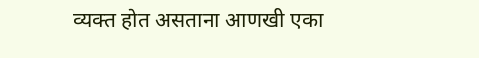व्यक्त होत असताना आणखी एका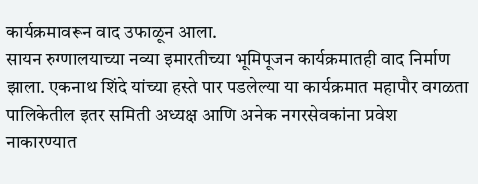कार्यक्रमावरून वाद उफाळून आला.
सायन रुग्णालयाच्या नव्या इमारतीच्या भूमिपूजन कार्यक्रमातही वाद निर्माण झाला. एकनाथ शिंदे यांच्या हस्ते पार पडलेल्या या कार्यक्रमात महापौर वगळता पालिकेतील इतर समिती अध्यक्ष आणि अनेक नगरसेवकांना प्रवेश नाकारण्यात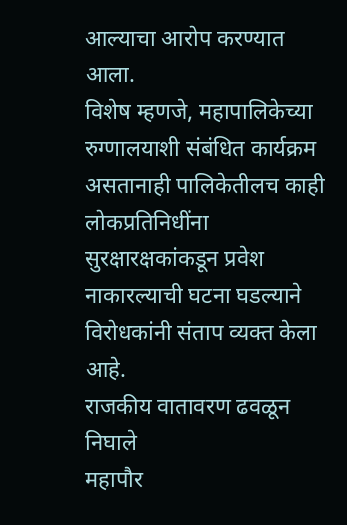आल्याचा आरोप करण्यात आला.
विशेष म्हणजे, महापालिकेच्या रुग्णालयाशी संबंधित कार्यक्रम असतानाही पालिकेतीलच काही लोकप्रतिनिधींना सुरक्षारक्षकांकडून प्रवेश नाकारल्याची घटना घडल्याने विरोधकांनी संताप व्यक्त केला आहे.
राजकीय वातावरण ढवळून निघाले
महापौर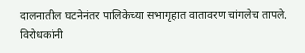दालनातील घटनेनंतर पालिकेच्या सभागृहात वातावरण चांगलेच तापले. विरोधकांनी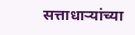सत्ताधाऱ्यांच्या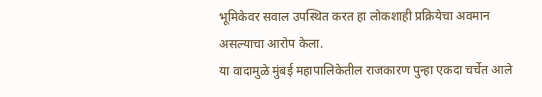भूमिकेवर सवाल उपस्थित करत हा लोकशाही प्रक्रियेचा अवमान असल्याचा आरोप केला.
या वादामुळे मुंबई महापालिकेतील राजकारण पुन्हा एकदा चर्चेत आले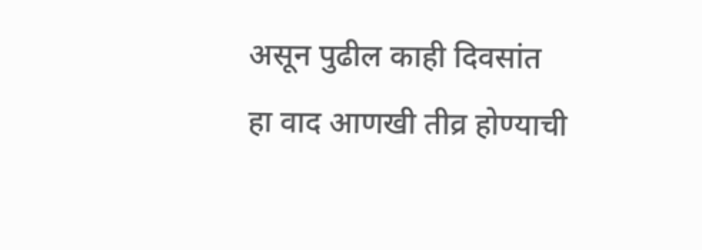असून पुढील काही दिवसांत हा वाद आणखी तीव्र होण्याची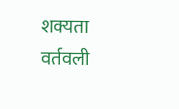शक्यता वर्तवली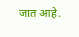जात आहे.